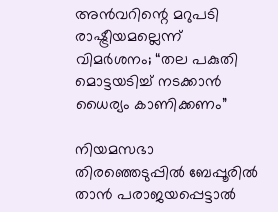അൻവറിന്റെ മറുപടി രാഷ്ട്രീയമല്ലെന്ന് വിമർശനം; “തല പകുതി മൊട്ടയടിച്ച് നടക്കാൻ ധൈര്യം കാണിക്കണം”

നിയമസഭാ തിരഞ്ഞെടുപ്പിൽ ബേപ്പൂരിൽ താൻ പരാജയപ്പെട്ടാൽ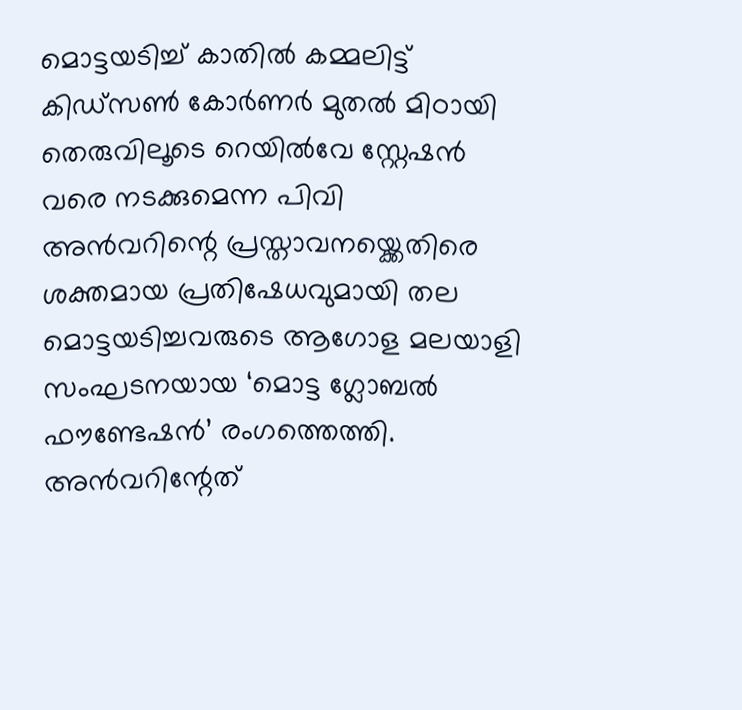മൊട്ടയടിച്ച് കാതില്‍ കമ്മലിട്ട് കിഡ്‌സൺ കോർണർ മുതൽ മിഠായി തെരുവിലൂടെ റെയിൽവേ സ്റ്റേഷൻ വരെ നടക്കുമെന്ന പിവി അൻവറിന്റെ പ്രസ്താവനയ്ക്കെതിരെ ശക്തമായ പ്രതിഷേധവുമായി തല മൊട്ടയടിച്ചവരുടെ ആഗോള മലയാളി സംഘടനയായ ‘മൊട്ട ഗ്ലോബൽ ഫൗണ്ടേഷൻ’ രംഗത്തെത്തി. അൻവറിന്റേത്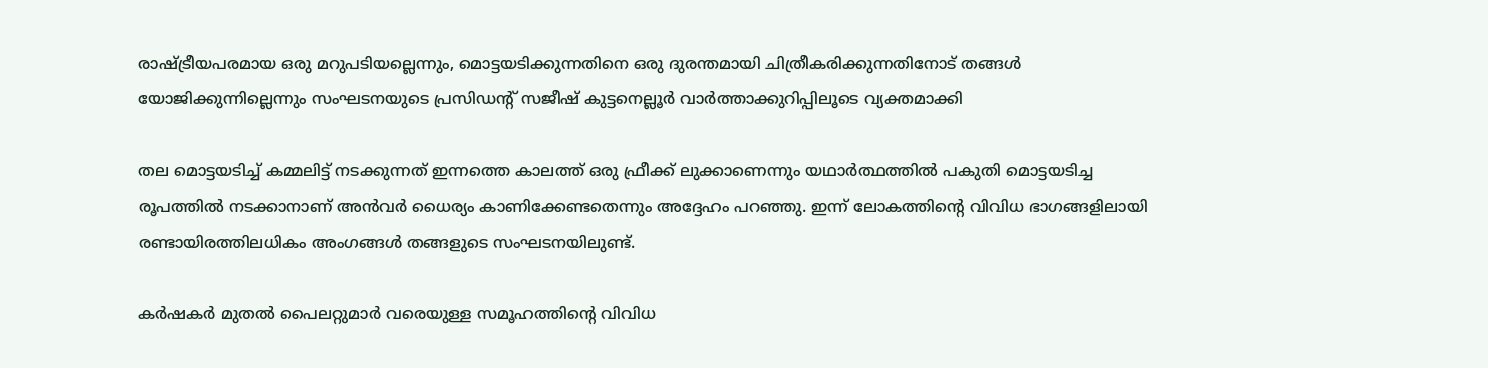രാഷ്ട്രീയപരമായ ഒരു മറുപടിയല്ലെന്നും, മൊട്ടയടിക്കുന്നതിനെ ഒരു ദുരന്തമായി ചിത്രീകരിക്കുന്നതിനോട് തങ്ങൾ യോജിക്കുന്നില്ലെന്നും സംഘടനയുടെ പ്രസിഡന്റ് സജീഷ് കുട്ടനെല്ലൂർ വാർത്താക്കുറിപ്പിലൂടെ വ്യക്തമാക്കി

തല മൊട്ടയടിച്ച് കമ്മലിട്ട് നടക്കുന്നത് ഇന്നത്തെ കാലത്ത് ഒരു ഫ്രീക്ക് ലുക്കാണെന്നും യഥാർത്ഥത്തിൽ പകുതി മൊട്ടയടിച്ച രൂപത്തിൽ നടക്കാനാണ് അൻവർ ധൈര്യം കാണിക്കേണ്ടതെന്നും അദ്ദേഹം പറഞ്ഞു. ഇന്ന് ലോകത്തിന്റെ വിവിധ ഭാഗങ്ങളിലായി രണ്ടായിരത്തിലധികം അംഗങ്ങൾ തങ്ങളുടെ സംഘടനയിലുണ്ട്.

കർഷകർ മുതൽ പൈലറ്റുമാർ വരെയുള്ള സമൂഹത്തിന്റെ വിവിധ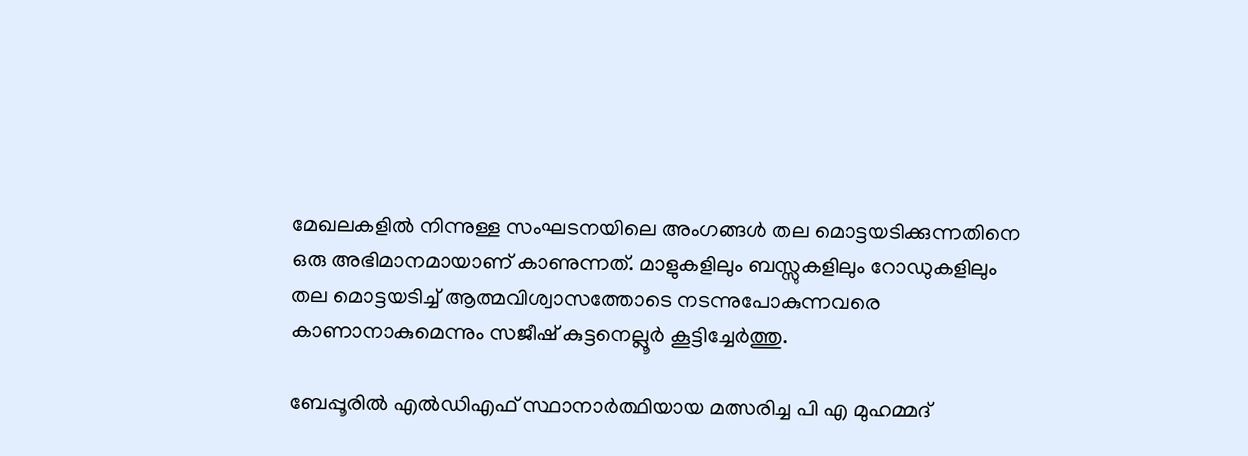മേഖലകളിൽ നിന്നുള്ള സംഘടനയിലെ അംഗങ്ങൾ തല മൊട്ടയടിക്കുന്നതിനെ ഒരു അഭിമാനമായാണ് കാണുന്നത്. മാളുകളിലും ബസ്സുകളിലും റോഡുകളിലും തല മൊട്ടയടിച്ച് ആത്മവിശ്വാസത്തോടെ നടന്നുപോകുന്നവരെ കാണാനാകുമെന്നും സജീഷ് കുട്ടനെല്ലൂർ കൂട്ടിച്ചേർത്തു.

ബേപ്പൂരിൽ എൽഡിഎഫ് സ്ഥാനാർത്ഥിയായ മത്സരിച്ച പി എ മുഹമ്മദ്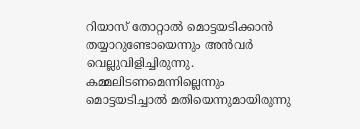റിയാസ് തോറ്റാൽ മൊട്ടയടിക്കാൻ തയ്യാറുണ്ടോയെന്നും അന്‍വര്‍ വെല്ലുവിളിച്ചിരുന്നു. കമ്മലിടണമെന്നില്ലെന്നും മൊട്ടയടിച്ചാല്‍ മതിയെന്നുമായിരുന്നു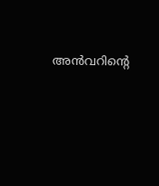അൻവറിന്റെ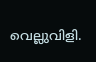വെല്ലുവിളി.